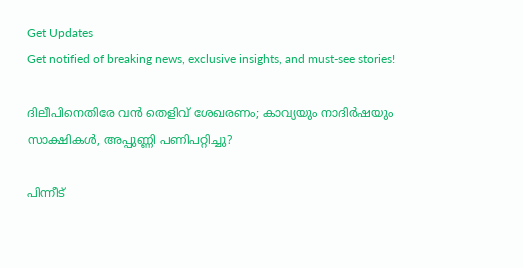Get Updates
Get notified of breaking news, exclusive insights, and must-see stories!

ദിലീപിനെതിരേ വന്‍ തെളിവ് ശേഖരണം; കാവ്യയും നാദിര്‍ഷയും സാക്ഷികള്‍, അപ്പുണ്ണി പണിപറ്റിച്ചു?

പിന്നീട്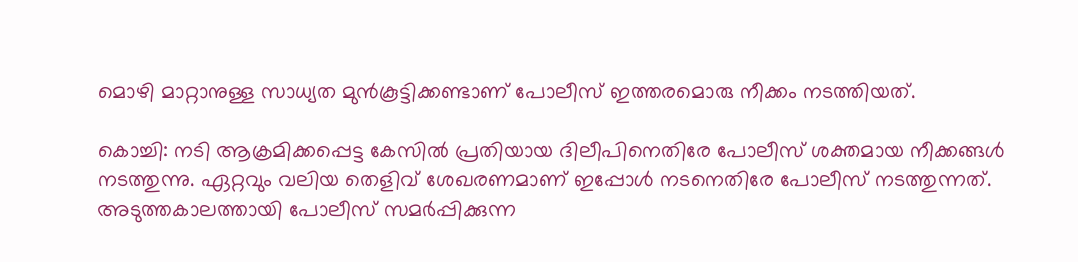മൊഴി മാറ്റാനുള്ള സാധ്യത മുന്‍കൂട്ടിക്കണ്ടാണ് പോലീസ് ഇത്തരമൊരു നീക്കം നടത്തിയത്.

കൊച്ചി: നടി ആക്രമിക്കപ്പെട്ട കേസില്‍ പ്രതിയായ ദിലീപിനെതിരേ പോലീസ് ശക്തമായ നീക്കങ്ങള്‍ നടത്തുന്നു. ഏറ്റവും വലിയ തെളിവ് ശേഖരണമാണ് ഇപ്പോള്‍ നടനെതിരേ പോലീസ് നടത്തുന്നത്. അടുത്തകാലത്തായി പോലീസ് സമര്‍പ്പിക്കുന്ന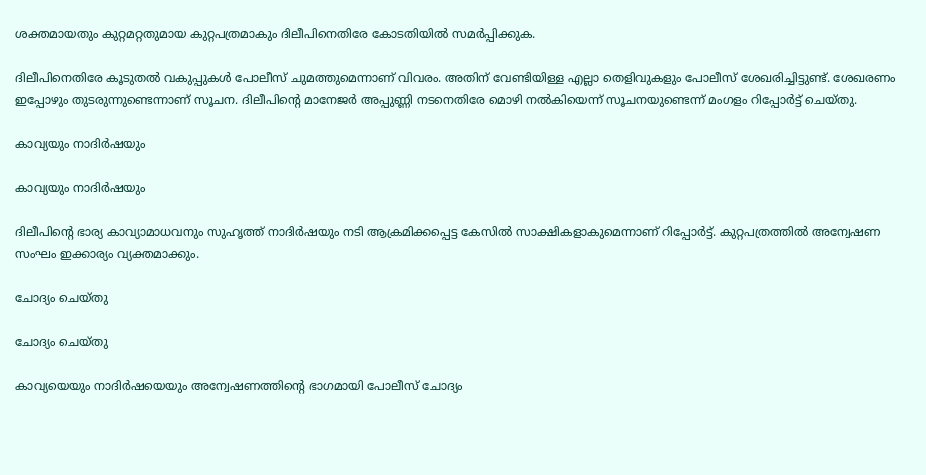ശക്തമായതും കുറ്റമറ്റതുമായ കുറ്റപത്രമാകും ദിലീപിനെതിരേ കോടതിയില്‍ സമര്‍പ്പിക്കുക.

ദിലീപിനെതിരേ കൂടുതല്‍ വകുപ്പുകള്‍ പോലീസ് ചുമത്തുമെന്നാണ് വിവരം. അതിന് വേണ്ടിയിള്ള എല്ലാ തെളിവുകളും പോലീസ് ശേഖരിച്ചിട്ടുണ്ട്. ശേഖരണം ഇപ്പോഴും തുടരുന്നുണ്ടെന്നാണ് സൂചന. ദിലീപിന്റെ മാനേജര്‍ അപ്പുണ്ണി നടനെതിരേ മൊഴി നല്‍കിയെന്ന് സൂചനയുണ്ടെന്ന് മംഗളം റിപ്പോര്‍ട്ട് ചെയ്തു.

കാവ്യയും നാദിര്‍ഷയും

കാവ്യയും നാദിര്‍ഷയും

ദിലീപിന്റെ ഭാര്യ കാവ്യാമാധവനും സുഹൃത്ത് നാദിര്‍ഷയും നടി ആക്രമിക്കപ്പെട്ട കേസില്‍ സാക്ഷികളാകുമെന്നാണ് റിപ്പോര്‍ട്ട്. കുറ്റപത്രത്തില്‍ അന്വേഷണ സംഘം ഇക്കാര്യം വ്യക്തമാക്കും.

ചോദ്യം ചെയ്തു

ചോദ്യം ചെയ്തു

കാവ്യയെയും നാദിര്‍ഷയെയും അന്വേഷണത്തിന്റെ ഭാഗമായി പോലീസ് ചോദ്യം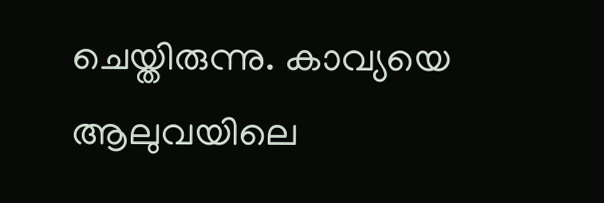ചെയ്തിരുന്നു. കാവ്യയെ ആലുവയിലെ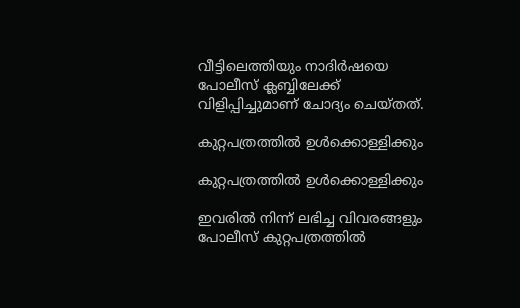വീട്ടിലെത്തിയും നാദിര്‍ഷയെ പോലീസ് ക്ലബ്ബിലേക്ക് വിളിപ്പിച്ചുമാണ് ചോദ്യം ചെയ്തത്.

കുറ്റപത്രത്തില്‍ ഉള്‍ക്കൊള്ളിക്കും

കുറ്റപത്രത്തില്‍ ഉള്‍ക്കൊള്ളിക്കും

ഇവരില്‍ നിന്ന് ലഭിച്ച വിവരങ്ങളും പോലീസ് കുറ്റപത്രത്തില്‍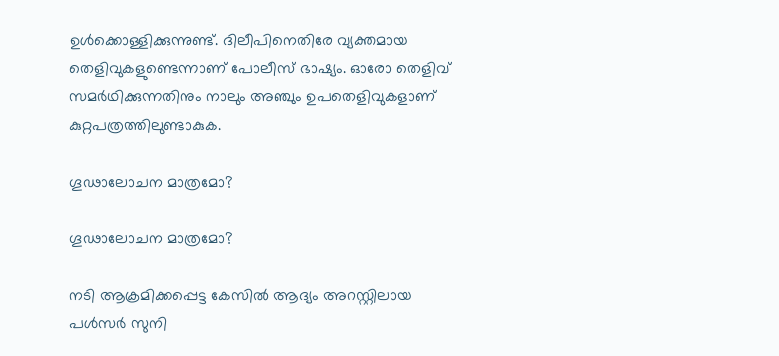ഉള്‍ക്കൊള്ളിക്കുന്നുണ്ട്. ദിലീപിനെതിരേ വ്യക്തമായ തെളിവുകളുണ്ടെന്നാണ് പോലീസ് ഭാഷ്യം. ഓരോ തെളിവ് സമര്‍ഥിക്കുന്നതിനും നാലും അഞ്ചും ഉപതെളിവുകളാണ് കുറ്റപത്രത്തിലുണ്ടാകുക.

ഗൂഢാലോചന മാത്രമോ?

ഗൂഢാലോചന മാത്രമോ?

നടി ആക്രമിക്കപ്പെട്ട കേസില്‍ ആദ്യം അറസ്റ്റിലായ പള്‍സര്‍ സുനി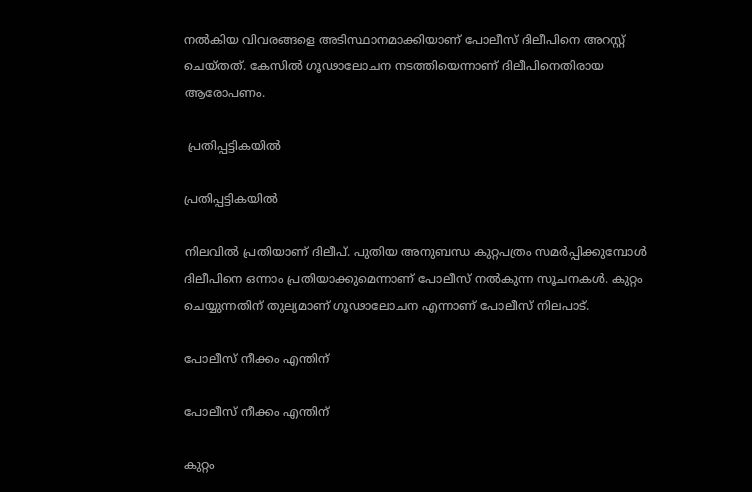നല്‍കിയ വിവരങ്ങളെ അടിസ്ഥാനമാക്കിയാണ് പോലീസ് ദിലീപിനെ അറസ്റ്റ് ചെയ്തത്. കേസില്‍ ഗൂഢാലോചന നടത്തിയെന്നാണ് ദിലീപിനെതിരായ ആരോപണം.

 പ്രതിപ്പട്ടികയില്‍

പ്രതിപ്പട്ടികയില്‍

നിലവില്‍ പ്രതിയാണ് ദിലീപ്. പുതിയ അനുബന്ധ കുറ്റപത്രം സമര്‍പ്പിക്കുമ്പോള്‍ ദിലീപിനെ ഒന്നാം പ്രതിയാക്കുമെന്നാണ് പോലീസ് നല്‍കുന്ന സൂചനകള്‍. കുറ്റം ചെയ്യുന്നതിന് തുല്യമാണ് ഗൂഢാലോചന എന്നാണ് പോലീസ് നിലപാട്.

പോലീസ് നീക്കം എന്തിന്

പോലീസ് നീക്കം എന്തിന്

കുറ്റം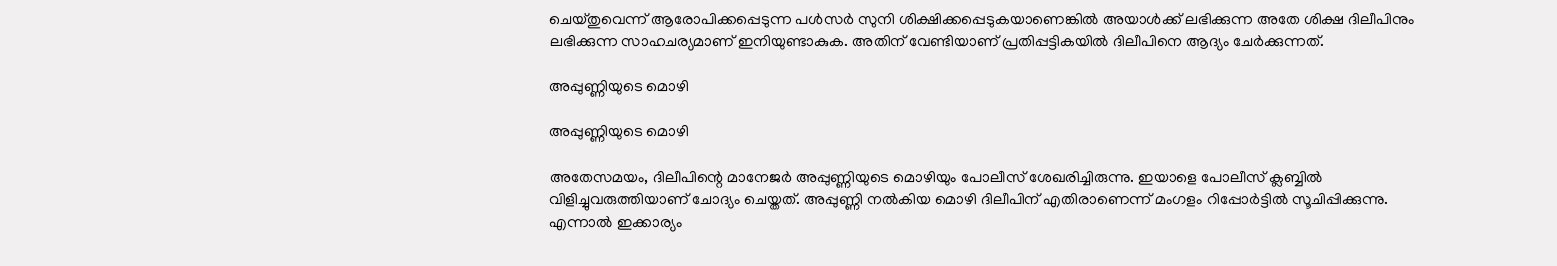ചെയ്തുവെന്ന് ആരോപിക്കപ്പെടുന്ന പള്‍സര്‍ സുനി ശിക്ഷിക്കപ്പെടുകയാണെങ്കില്‍ അയാള്‍ക്ക് ലഭിക്കുന്ന അതേ ശിക്ഷ ദിലീപിനും ലഭിക്കുന്ന സാഹചര്യമാണ് ഇനിയുണ്ടാകുക. അതിന് വേണ്ടിയാണ് പ്രതിപ്പട്ടികയില്‍ ദിലീപിനെ ആദ്യം ചേര്‍ക്കുന്നത്.

അപ്പുണ്ണിയുടെ മൊഴി

അപ്പുണ്ണിയുടെ മൊഴി

അതേസമയം, ദിലീപിന്റെ മാനേജര്‍ അപ്പുണ്ണിയുടെ മൊഴിയും പോലീസ് ശേഖരിച്ചിരുന്നു. ഇയാളെ പോലീസ് ക്ലബ്ബില്‍ വിളിച്ചുവരുത്തിയാണ് ചോദ്യം ചെയ്തത്. അപ്പുണ്ണി നല്‍കിയ മൊഴി ദിലീപിന് എതിരാണെന്ന് മംഗളം റിപ്പോര്‍ട്ടില്‍ സൂചിപ്പിക്കുന്നു. എന്നാല്‍ ഇക്കാര്യം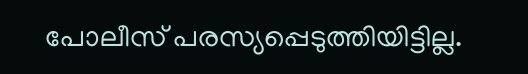പോലീസ് പരസ്യപ്പെടുത്തിയിട്ടില്ല.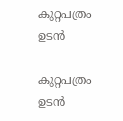കുറ്റപത്രം ഉടന്‍

കുറ്റപത്രം ഉടന്‍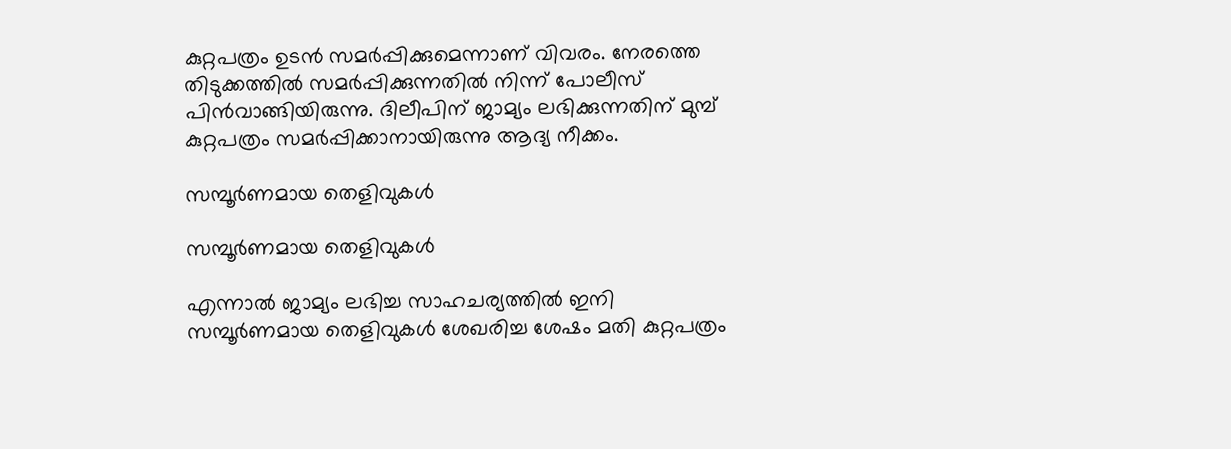കുറ്റപത്രം ഉടന്‍ സമര്‍പ്പിക്കുമെന്നാണ് വിവരം. നേരത്തെ തിടുക്കത്തില്‍ സമര്‍പ്പിക്കുന്നതില്‍ നിന്ന് പോലീസ് പിന്‍വാങ്ങിയിരുന്നു. ദിലീപിന് ജാമ്യം ലഭിക്കുന്നതിന് മുമ്പ് കുറ്റപത്രം സമര്‍പ്പിക്കാനായിരുന്നു ആദ്യ നീക്കം.

സമ്പൂര്‍ണമായ തെളിവുകള്‍

സമ്പൂര്‍ണമായ തെളിവുകള്‍

എന്നാല്‍ ജാമ്യം ലഭിച്ച സാഹചര്യത്തില്‍ ഇനി സമ്പൂര്‍ണമായ തെളിവുകള്‍ ശേഖരിച്ച ശേഷം മതി കുറ്റപത്രം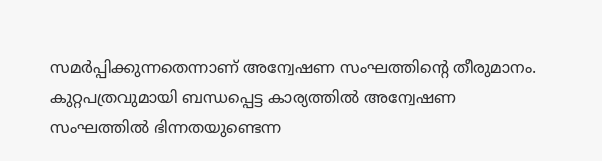സമര്‍പ്പിക്കുന്നതെന്നാണ് അന്വേഷണ സംഘത്തിന്റെ തീരുമാനം. കുറ്റപത്രവുമായി ബന്ധപ്പെട്ട കാര്യത്തില്‍ അന്വേഷണ സംഘത്തില്‍ ഭിന്നതയുണ്ടെന്ന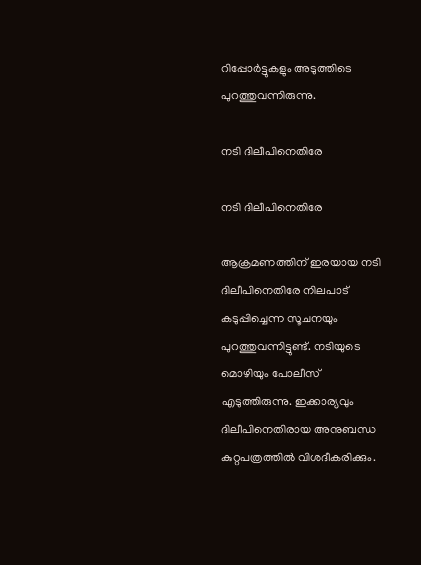റിപ്പോര്‍ട്ടുകളും അടുത്തിടെ പുറത്തുവന്നിരുന്നു.

നടി ദിലീപിനെതിരേ

നടി ദിലീപിനെതിരേ

ആക്രമണത്തിന് ഇരയായ നടി ദിലീപിനെതിരേ നിലപാട് കടുപ്പിച്ചെന്ന സൂചനയും പുറത്തുവന്നിട്ടുണ്ട്. നടിയുടെ മൊഴിയും പോലീസ് എടുത്തിരുന്നു. ഇക്കാര്യവും ദിലീപിനെതിരായ അനുബന്ധ കുറ്റപത്രത്തില്‍ വിശദീകരിക്കും.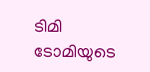ടിമി ടോമിയുടെ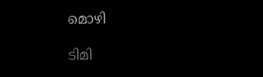മൊഴി

ടിമി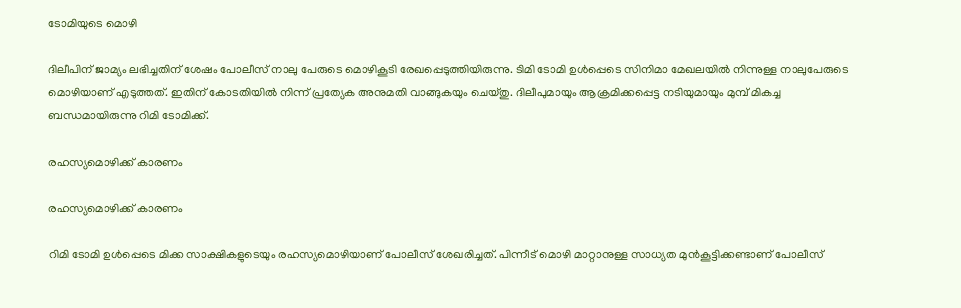ടോമിയുടെ മൊഴി

ദിലീപിന് ജാമ്യം ലഭിച്ചതിന് ശേഷം പോലീസ് നാലു പേരുടെ മൊഴികൂടി രേഖപ്പെടുത്തിയിരുന്നു. ടിമി ടോമി ഉള്‍പ്പെടെ സിനിമാ മേഖലയില്‍ നിന്നുള്ള നാലുപേരുടെ മൊഴിയാണ് എടുത്തത്. ഇതിന് കോടതിയില്‍ നിന്ന് പ്രത്യേക അനുമതി വാങ്ങുകയും ചെയ്തു. ദിലീപുമായും ആക്രമിക്കപ്പെട്ട നടിയുമായും മുമ്പ് മികച്ച ബന്ധമായിരുന്നു റിമി ടോമിക്ക്.

രഹസ്യമൊഴിക്ക് കാരണം

രഹസ്യമൊഴിക്ക് കാരണം

റിമി ടോമി ഉള്‍പ്പെടെ മിക്ക സാക്ഷികളുടെയും രഹസ്യമൊഴിയാണ് പോലീസ് ശേഖരിച്ചത്. പിന്നീട് മൊഴി മാറ്റാനുള്ള സാധ്യത മുന്‍കൂട്ടിക്കണ്ടാണ് പോലീസ്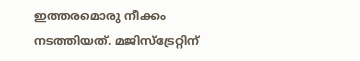ഇത്തരമൊരു നീക്കം നടത്തിയത്. മജിസ്‌ട്രേറ്റിന്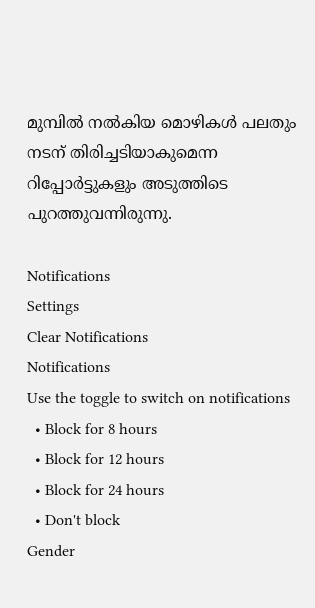മുമ്പില്‍ നല്‍കിയ മൊഴികള്‍ പലതും നടന് തിരിച്ചടിയാകുമെന്ന റിപ്പോര്‍ട്ടുകളും അടുത്തിടെ പുറത്തുവന്നിരുന്നു.

Notifications
Settings
Clear Notifications
Notifications
Use the toggle to switch on notifications
  • Block for 8 hours
  • Block for 12 hours
  • Block for 24 hours
  • Don't block
Gender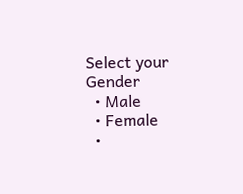Select your Gender
  • Male
  • Female
  •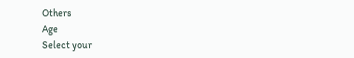Others
Age
Select your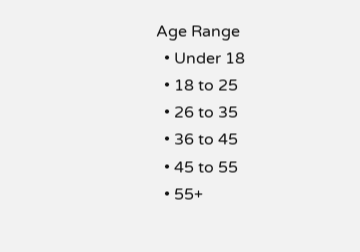Age Range
  • Under 18
  • 18 to 25
  • 26 to 35
  • 36 to 45
  • 45 to 55
  • 55+